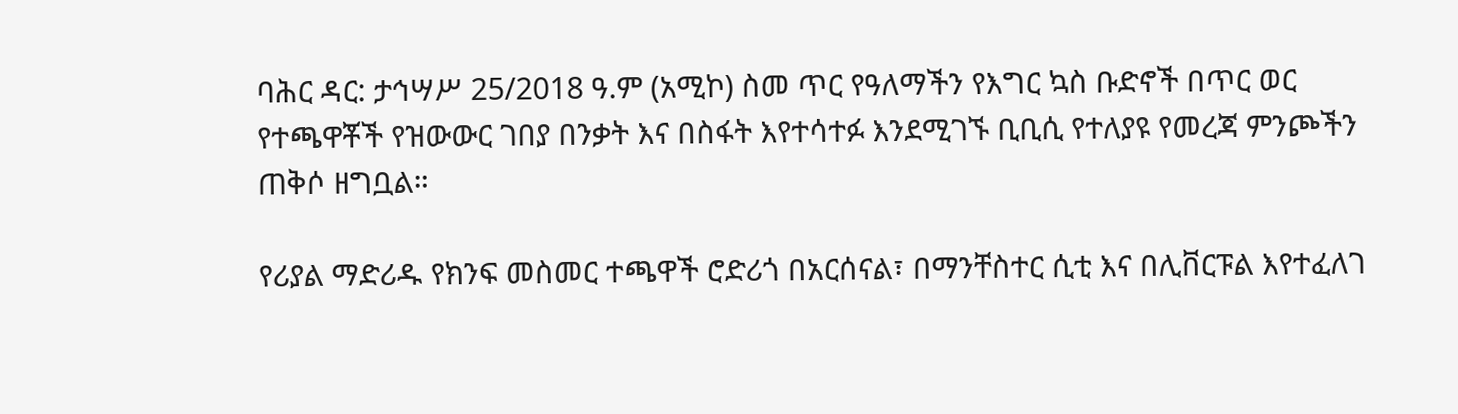ባሕር ዳር: ታኅሣሥ 25/2018 ዓ.ም (አሚኮ) ስመ ጥር የዓለማችን የእግር ኳስ ቡድኖች በጥር ወር የተጫዋቾች የዝውውር ገበያ በንቃት እና በስፋት እየተሳተፉ እንደሚገኙ ቢቢሲ የተለያዩ የመረጃ ምንጮችን ጠቅሶ ዘግቧል።

የሪያል ማድሪዱ የክንፍ መስመር ተጫዋች ሮድሪጎ በአርሰናል፣ በማንቸስተር ሲቲ እና በሊቨርፑል እየተፈለገ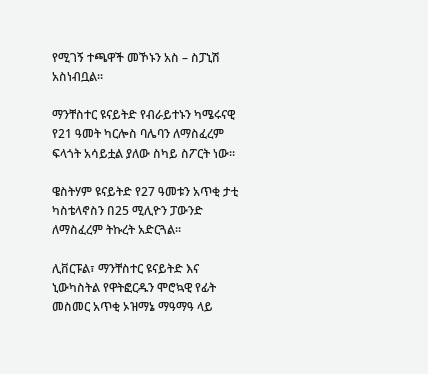የሚገኝ ተጫዋች መኾኑን አስ – ስፓኒሽ አስነብቧል።

ማንቸስተር ዩናይትድ የብራይተኑን ካሜሩናዊ የ21 ዓመት ካርሎስ ባሌባን ለማስፈረም ፍላጎት አሳይቷል ያለው ስካይ ስፖርት ነው።

ዌስትሃም ዩናይትድ የ27 ዓመቱን አጥቂ ታቲ ካስቴላኖስን በ25 ሚሊዮን ፓውንድ ለማስፈረም ትኩረት አድርጓል።

ሊቨርፑል፣ ማንቸስተር ዩናይትድ እና ኒውካስትል የዋትፎርዱን ሞሮኳዊ የፊት መስመር አጥቂ ኦዝማኔ ማዓማዓ ላይ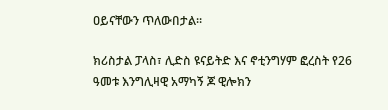ዐይናቸውን ጥለውበታል።

ክሪስታል ፓላስ፣ ሊድስ ዩናይትድ እና ኖቲንግሃም ፎረስት የ26 ዓመቱ እንግሊዛዊ አማካኝ ጆ ዊሎክን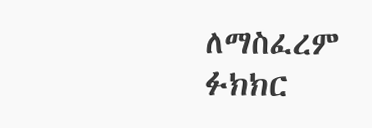ለማስፈረም ፉክክር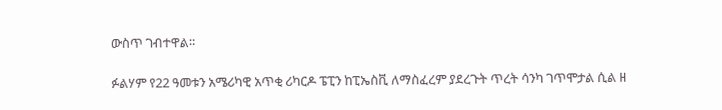ውስጥ ገብተዋል።

ፉልሃም የ22 ዓመቱን አሜሪካዊ አጥቂ ሪካርዶ ፔፒን ከፒኤስቪ ለማስፈረም ያደረጉት ጥረት ሳንካ ገጥሞታል ሲል ዘ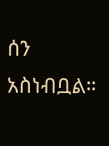ሰን አስነብቧል።